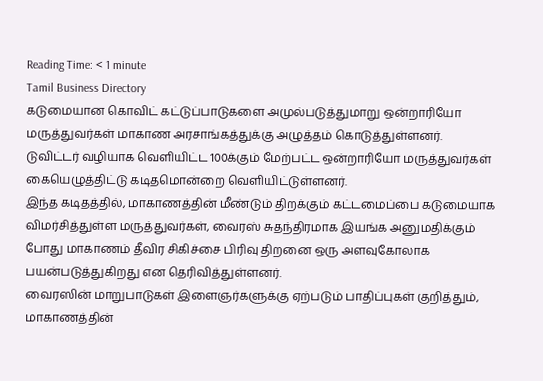Reading Time: < 1 minute
Tamil Business Directory
கடுமையான கொவிட் கட்டுப்பாடுகளை அமுல்படுத்துமாறு ஒன்றாரியோ மருத்துவர்கள் மாகாண அரசாங்கத்துக்கு அழுத்தம் கொடுத்துள்ளனர்.
டுவிட்டர் வழியாக வெளியிட்ட 100க்கும் மேற்பட்ட ஒன்றாரியோ மருத்துவர்கள் கையெழுத்திட்டு கடிதமொன்றை வெளியிட்டுள்ளனர்.
இந்த கடிதத்தில், மாகாணத்தின் மீண்டும் திறக்கும் கட்டமைப்பை கடுமையாக விமர்சித்துள்ள மருத்துவர்கள், வைரஸ் சுதந்திரமாக இயங்க அனுமதிக்கும் போது மாகாணம் தீவிர சிகிச்சை பிரிவு திறனை ஒரு அளவுகோலாக பயன்படுத்துகிறது என தெரிவித்துள்ளனர்.
வைரஸின் மாறுபாடுகள் இளைஞர்களுக்கு ஏற்படும் பாதிப்புகள் குறித்தும், மாகாணத்தின்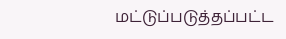மட்டுப்படுத்தப்பட்ட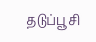தடுப்பூசி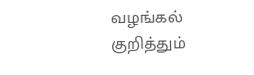வழங்கல் குறித்தும்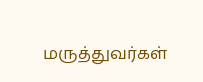மருத்துவர்கள்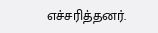எச்சரித்தனர்.